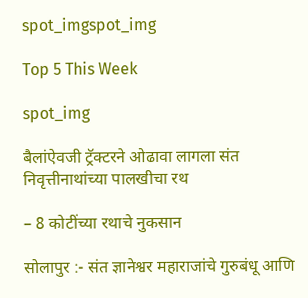spot_imgspot_img

Top 5 This Week

spot_img

बैलांऐवजी ट्रॅक्टरने ओढावा लागला संत निवृत्तीनाथांच्या पालखीचा रथ

– 8 कोटींच्या रथाचे नुकसान

सोलापुर :- संत ज्ञानेश्वर महाराजांचे गुरुबंधू आणि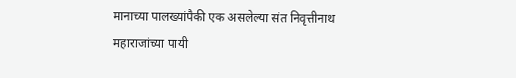मानाच्या पालख्यांपैकी एक असलेल्या संत निवृत्तीनाथ महाराजांच्या पायी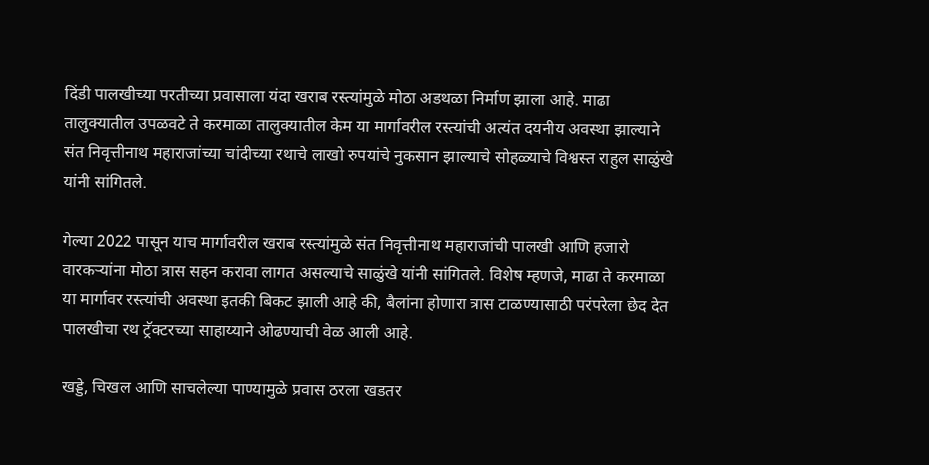दिंडी पालखीच्या परतीच्या प्रवासाला यंदा खराब रस्त्यांमुळे मोठा अडथळा निर्माण झाला आहे. माढा तालुक्यातील उपळवटे ते करमाळा तालुक्यातील केम या मार्गावरील रस्त्यांची अत्यंत दयनीय अवस्था झाल्याने संत निवृत्तीनाथ महाराजांच्या चांदीच्या रथाचे लाखो रुपयांचे नुकसान झाल्याचे सोहळ्याचे विश्वस्त राहुल साळुंखे यांनी सांगितले.

गेल्या 2022 पासून याच मार्गावरील खराब रस्त्यांमुळे संत निवृत्तीनाथ महाराजांची पालखी आणि हजारो वारकऱ्यांना मोठा त्रास सहन करावा लागत असल्याचे साळुंखे यांनी सांगितले. विशेष म्हणजे, माढा ते करमाळा या मार्गावर रस्त्यांची अवस्था इतकी बिकट झाली आहे की, बैलांना होणारा त्रास टाळण्यासाठी परंपरेला छेद देत पालखीचा रथ ट्रॅक्टरच्या साहाय्याने ओढण्याची वेळ आली आहे.

खड्डे, चिखल आणि साचलेल्या पाण्यामुळे प्रवास ठरला खडतर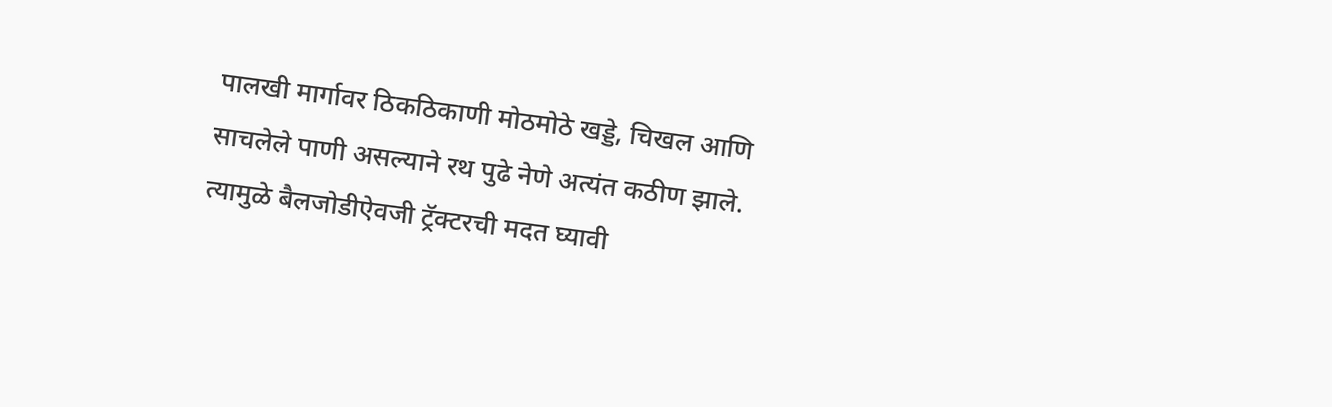पालखी मार्गावर ठिकठिकाणी मोठमोठे खड्डे, चिखल आणि साचलेले पाणी असल्याने रथ पुढे नेणे अत्यंत कठीण झाले. त्यामुळे बैलजोडीऐवजी ट्रॅक्टरची मदत घ्यावी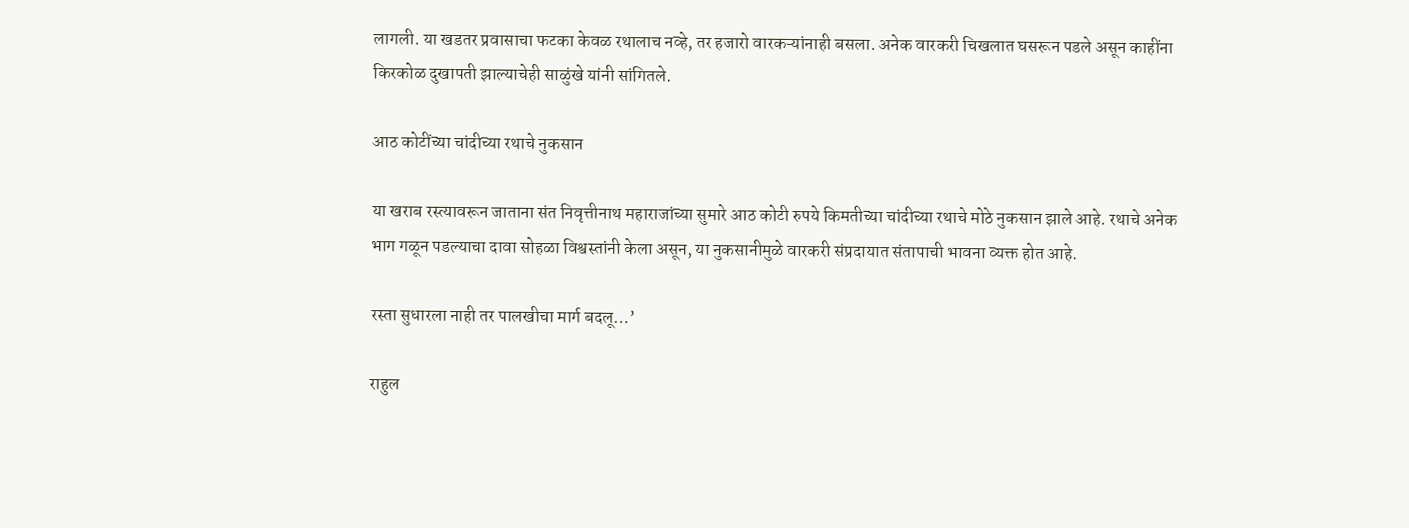लागली. या खडतर प्रवासाचा फटका केवळ रथालाच नव्हे, तर हजारो वारकऱ्यांनाही बसला. अनेक वारकरी चिखलात घसरून पडले असून काहींना किरकोळ दुखापती झाल्याचेही साळुंखे यांनी सांगितले.

आठ कोटींच्या चांदीच्या रथाचे नुकसान

या खराब रस्त्यावरून जाताना संत निवृत्तीनाथ महाराजांच्या सुमारे आठ कोटी रुपये किमतीच्या चांदीच्या रथाचे मोठे नुकसान झाले आहे. रथाचे अनेक भाग गळून पडल्याचा दावा सोहळा विश्वस्तांनी केला असून, या नुकसानीमुळे वारकरी संप्रदायात संतापाची भावना व्यक्त होत आहे.

रस्ता सुधारला नाही तर पालखीचा मार्ग बदलू…’

राहुल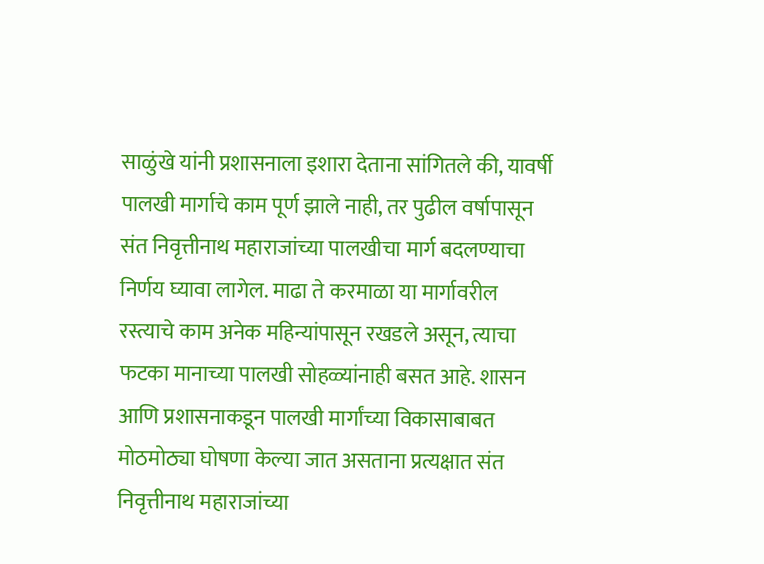साळुंखे यांनी प्रशासनाला इशारा देताना सांगितले की, यावर्षी पालखी मार्गाचे काम पूर्ण झाले नाही, तर पुढील वर्षापासून संत निवृत्तीनाथ महाराजांच्या पालखीचा मार्ग बदलण्याचा निर्णय घ्यावा लागेल. माढा ते करमाळा या मार्गावरील रस्त्याचे काम अनेक महिन्यांपासून रखडले असून, त्याचा फटका मानाच्या पालखी सोहळ्यांनाही बसत आहे. शासन आणि प्रशासनाकडून पालखी मार्गांच्या विकासाबाबत मोठमोठ्या घोषणा केल्या जात असताना प्रत्यक्षात संत निवृत्तीनाथ महाराजांच्या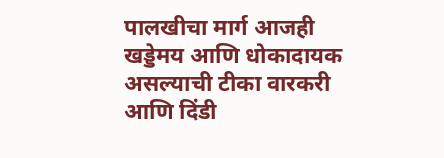पालखीचा मार्ग आजही खड्डेमय आणि धोकादायक असल्याची टीका वारकरी आणि दिंडी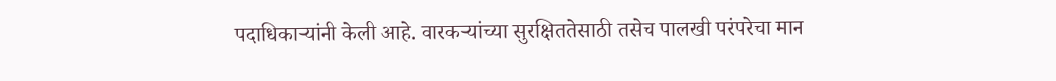पदाधिकाऱ्यांनी केली आहे. वारकऱ्यांच्या सुरक्षिततेसाठी तसेच पालखी परंपरेचा मान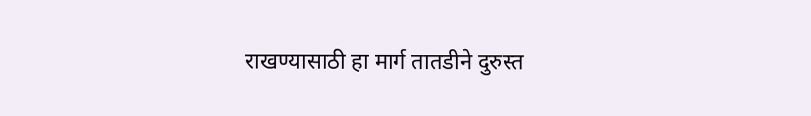राखण्यासाठी हा मार्ग तातडीने दुरुस्त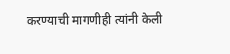करण्याची मागणीही त्यांनी केली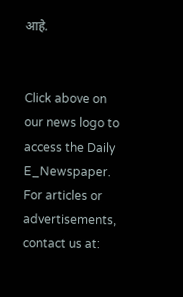आहे.


Click above on our news logo to access the Daily E_Newspaper.
For articles or advertisements, contact us at: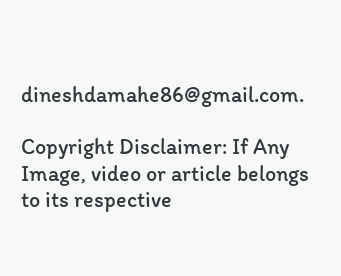dineshdamahe86@gmail.com.

Copyright Disclaimer: If Any Image, video or article belongs to its respective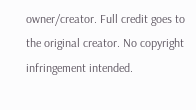owner/creator. Full credit goes to the original creator. No copyright infringement intended.